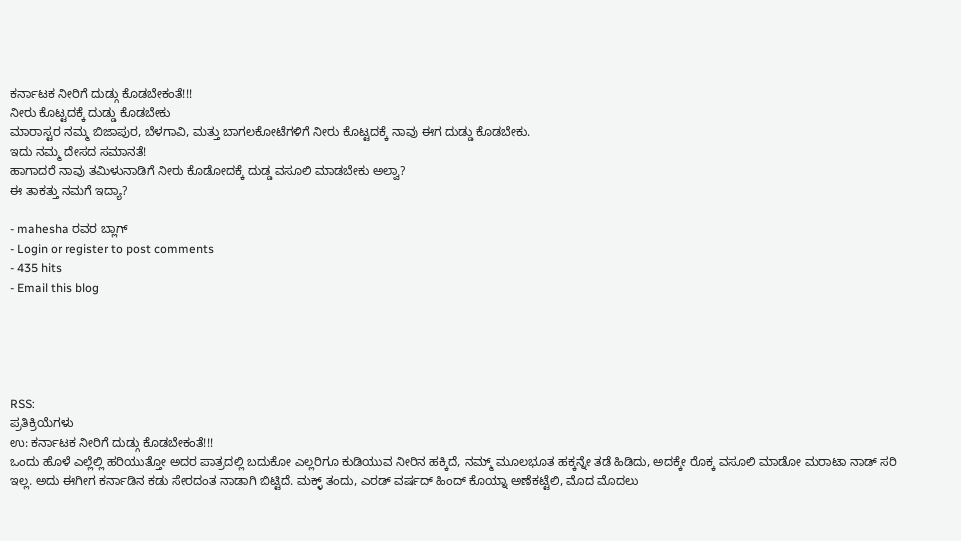ಕರ್ನಾಟಕ ನೀರಿಗೆ ದುಡ್ಗು ಕೊಡಬೇಕಂತೆ!!!
ನೀರು ಕೊಟ್ಟದಕ್ಕೆ ದುಡ್ಡು ಕೊಡಬೇಕು
ಮಾರಾಸ್ಟರ ನಮ್ಮ ಬಿಜಾಪುರ, ಬೆಳಗಾವಿ, ಮತ್ತು ಬಾಗಲಕೋಟೆಗಳಿಗೆ ನೀರು ಕೊಟ್ಟದಕ್ಕೆ ನಾವು ಈಗ ದುಡ್ಡು ಕೊಡಬೇಕು.
ಇದು ನಮ್ಮ ದೇಸದ ಸಮಾನತೆ!
ಹಾಗಾದರೆ ನಾವು ತಮಿಳುನಾಡಿಗೆ ನೀರು ಕೊಡೋದಕ್ಕೆ ದುಡ್ಡ ವಸೂಲಿ ಮಾಡಬೇಕು ಅಲ್ವಾ?
ಈ ತಾಕತ್ತು ನಮಗೆ ಇದ್ಯಾ?

- mahesha ರವರ ಬ್ಲಾಗ್
- Login or register to post comments
- 435 hits
- Email this blog





RSS:
ಪ್ರತಿಕ್ರಿಯೆಗಳು
ಉ: ಕರ್ನಾಟಕ ನೀರಿಗೆ ದುಡ್ಗು ಕೊಡಬೇಕಂತೆ!!!
ಒಂದು ಹೊಳೆ ಎಲ್ಲೆಲ್ಲಿ ಹರಿಯುತ್ತೋ ಅದರ ಪಾತ್ರದಲ್ಲಿ ಬದುಕೋ ಎಲ್ಲರಿಗೂ ಕುಡಿಯುವ ನೀರಿನ ಹಕ್ಕಿದೆ, ನಮ್ಮ್ ಮೂಲಭೂತ ಹಕ್ಕನ್ನೇ ತಡೆ ಹಿಡಿದು, ಅದಕ್ಕೇ ರೊಕ್ಕ ವಸೂಲಿ ಮಾಡೋ ಮರಾಟಾ ನಾಡ್ ಸರಿ ಇಲ್ಲ. ಅದು ಈಗೀಗ ಕರ್ನಾಡಿನ ಕಡು ಸೇರದಂತ ನಾಡಾಗಿ ಬಿಟ್ಟಿದೆ. ಮಕ್ಳ್ ತಂದು, ಎರಡ್ ವರ್ಷದ್ ಹಿಂದ್ ಕೊಯ್ನಾ ಅಣೆಕಟ್ಟೆಲಿ, ಮೊದ ಮೊದಲು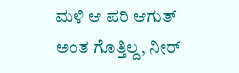ಮಳಿ ಆ ಪರಿ ಆಗುತ್ ಅಂತ ಗೊತ್ತಿಲ್ದ, ನೀರ್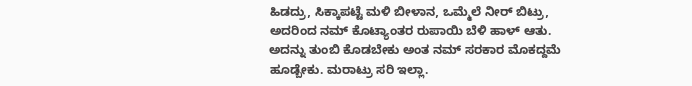ಹಿಡದ್ರು, ಸಿಕ್ಕಾಪಟ್ಟೆ ಮಳಿ ಬೀಳಾನ, ಒಮ್ಮೆಲೆ ನೀರ್ ಬಿಟ್ರು, ಅದರಿಂದ ನಮ್ ಕೊಟ್ಯಾಂತರ ರುಪಾಯಿ ಬೆಳಿ ಹಾಳ್ ಆತು. ಅದನ್ನು ತುಂಬಿ ಕೊಡಬೇಕು ಅಂತ ನಮ್ ಸರಕಾರ ಮೊಕದ್ದಮೆ ಹೂಡ್ಬೇಕು. ಮರಾಟ್ರು ಸರಿ ಇಲ್ಲಾ.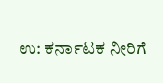ಉ: ಕರ್ನಾಟಕ ನೀರಿಗೆ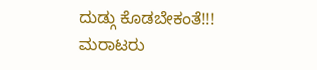ದುಡ್ಗು ಕೊಡಬೇಕಂತೆ!!!
ಮರಾಟರು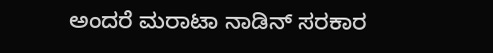ಅಂದರೆ ಮರಾಟಾ ನಾಡಿನ್ ಸರಕಾರ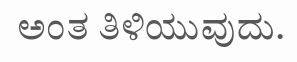ಅಂತ ತಿಳಿಯುವುದು.